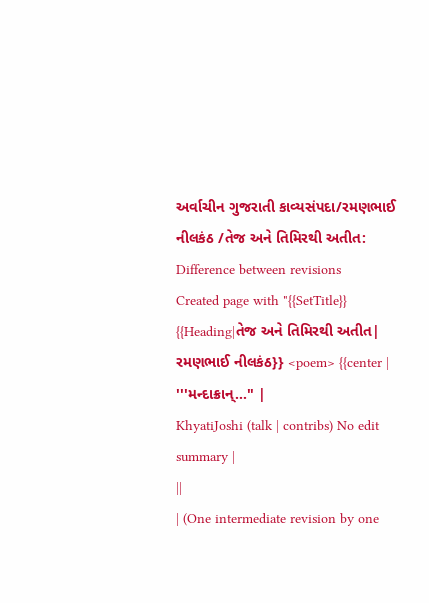અર્વાચીન ગુજરાતી કાવ્યસંપદા/રમણભાઈ નીલકંઠ /તેજ અને તિમિરથી અતીત: Difference between revisions
Created page with "{{SetTitle}} {{Heading|તેજ અને તિમિરથી અતીત| રમણભાઈ નીલકંઠ}} <poem> {{center | '''મન્દાક્રાન્..." |
KhyatiJoshi (talk | contribs) No edit summary |
||
| (One intermediate revision by one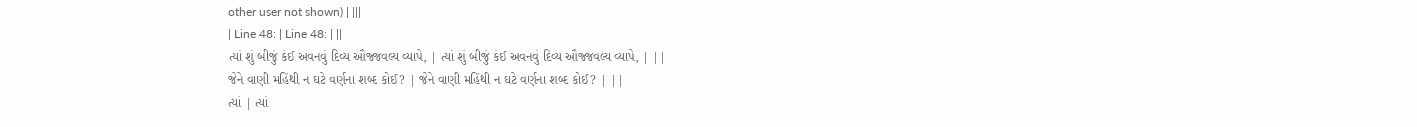other user not shown) | |||
| Line 48: | Line 48: | ||
ત્યાં શું બીજું કંઈ અવનવું દિવ્ય ઔજ્જવલ્ય વ્યાપે, | ત્યાં શું બીજું કંઈ અવનવું દિવ્ય ઔજ્જવલ્ય વ્યાપે, | ||
જેને વાણી મહિંથી ન ઘટે વર્ણના શબ્દ કોઈ? | જેને વાણી મહિંથી ન ઘટે વર્ણના શબ્દ કોઈ? | ||
ત્યાં | ત્યાં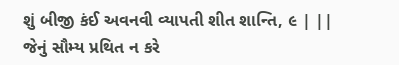શું બીજી કંઈ અવનવી વ્યાપતી શીત શાન્તિ, ૯ | ||
જેનું સૌમ્ય પ્રથિત ન કરે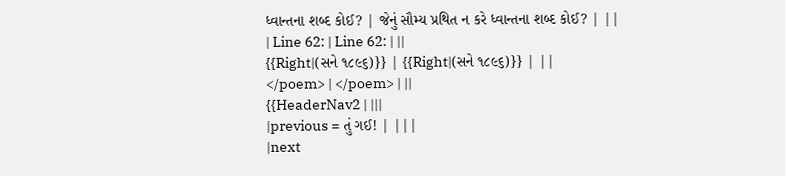ધ્વાન્તના શબ્દ કોઈ? | જેનું સૌમ્ય પ્રથિત ન કરે ધ્વાન્તના શબ્દ કોઈ? | ||
| Line 62: | Line 62: | ||
{{Right|(સને ૧૮૯૬)}} | {{Right|(સને ૧૮૯૬)}} | ||
</poem> | </poem> | ||
{{HeaderNav2 | |||
|previous = તું ગઈ! | |||
|next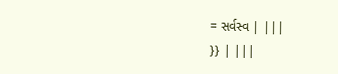= સર્વસ્વ | |||
}} | |||